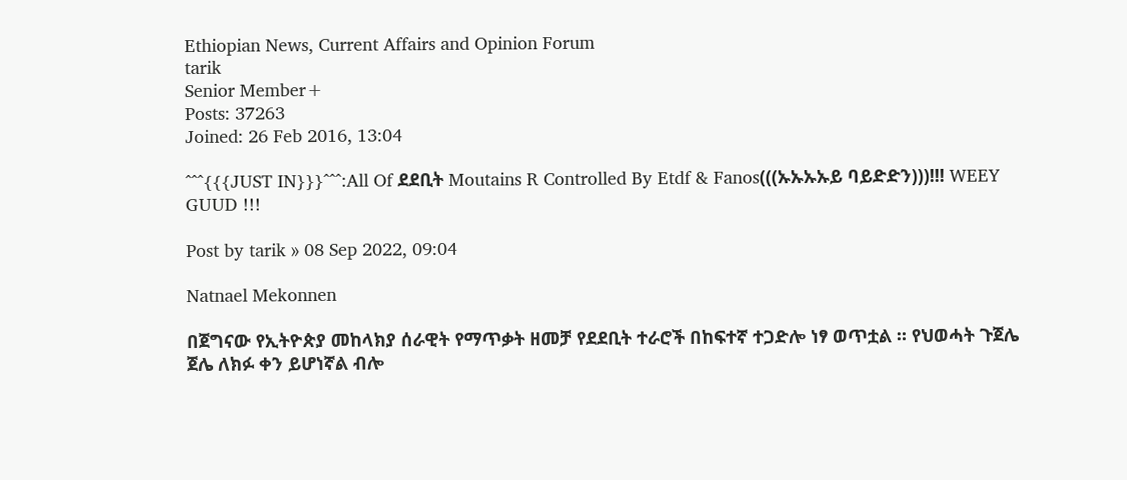Ethiopian News, Current Affairs and Opinion Forum
tarik
Senior Member+
Posts: 37263
Joined: 26 Feb 2016, 13:04

^^^{{{JUST IN}}}^^^:All Of ደደቢት Moutains R Controlled By Etdf & Fanos(((ኡኡኡኡይ ባይድድን)))!!! WEEY GUUD !!!

Post by tarik » 08 Sep 2022, 09:04

Natnael Mekonnen

በጀግናው የኢትዮጵያ መከላክያ ሰራዊት የማጥቃት ዘመቻ የደደቢት ተራሮች በከፍተኛ ተጋድሎ ነፃ ወጥቷል ። የህወሓት ጉጀሌ ጀሌ ለክፉ ቀን ይሆነኛል ብሎ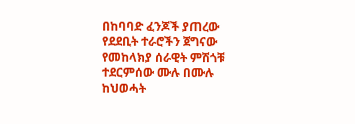በከባባድ ፈንጆች ያጠረው የደደቢት ተራሮችን ጀግናው የመከላክያ ሰራዊት ምሽጎቹ ተደርምሰው ሙሉ በሙሉ ከህወሓት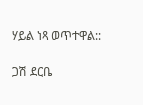ሃይል ነጻ ወጥተዋል::

ጋሽ ደርቤ